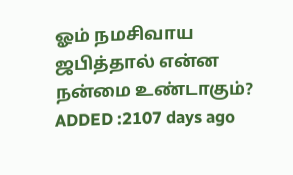ஓம் நமசிவாய ஜபித்தால் என்ன நன்மை உண்டாகும்?
ADDED :2107 days ago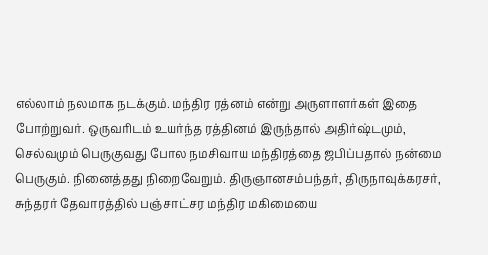எல்லாம் நலமாக நடக்கும். மந்திர ரத்னம் என்று அருளாளர்கள் இதை போற்றுவர். ஒருவரிடம் உயர்ந்த ரத்தினம் இருந்தால் அதிர்ஷ்டமும், செல்வமும் பெருகுவது போல நமசிவாய மந்திரத்தை ஜபிப்பதால் நன்மை பெருகும். நினைத்தது நிறைவேறும். திருஞானசம்பந்தர், திருநாவுக்கரசர், சுந்தரர் தேவாரத்தில் பஞ்சாட்சர மந்திர மகிமையை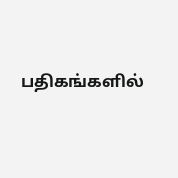பதிகங்களில்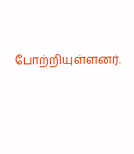போற்றியுள்ளனர்.